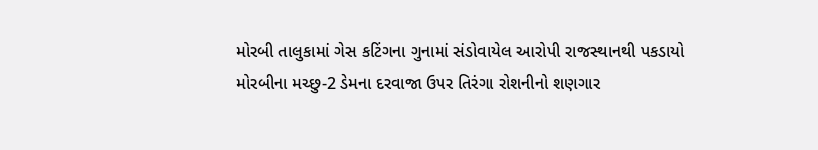મોરબી તાલુકામાં ગેસ કટિંગના ગુનામાં સંડોવાયેલ આરોપી રાજસ્થાનથી પકડાયો મોરબીના મચ્છુ-2 ડેમના દરવાજા ઉપર તિરંગા રોશનીનો શણગાર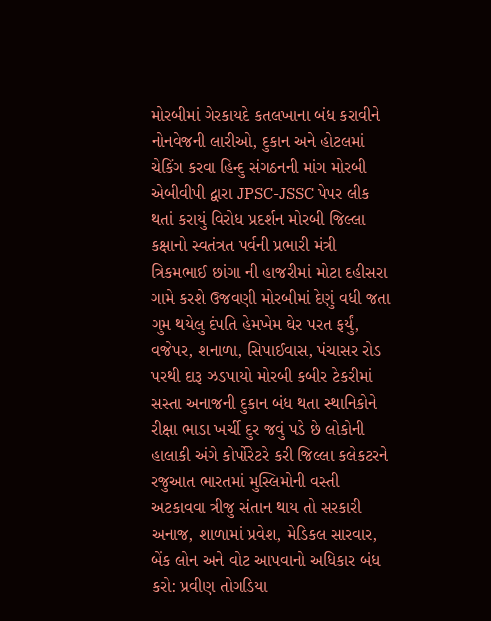મોરબીમાં ગેરકાયદે કતલખાના બંધ કરાવીને નોનવેજની લારીઓ, દુકાન અને હોટલમાં ચેકિંગ કરવા હિન્દુ સંગઠનની માંગ મોરબી એબીવીપી દ્વારા JPSC-JSSC પેપર લીક થતાં કરાયું વિરોધ પ્રદર્શન મોરબી જિલ્લા કક્ષાનો સ્વતંત્રત પર્વની પ્રભારી મંત્રી ત્રિકમભાઈ છાંગા ની હાજરીમાં મોટા દહીસરા ગામે કરશે ઉજવણી મોરબીમાં દેણું વધી જતા ગુમ થયેલુ દંપતિ હેમખેમ ઘેર પરત ફર્યું, વજેપર, શનાળા, સિપાઈવાસ, પંચાસર રોડ પરથી દારૂ ઝડપાયો મોરબી કબીર ટેકરીમાં સસ્તા અનાજની દુકાન બંધ થતા સ્થાનિકોને રીક્ષા ભાડા ખર્ચી દુર જવું પડે છે લોકોની હાલાકી અંગે કોર્પોરેટરે કરી જિલ્લા કલેકટરને રજુઆત ભારતમાં મુસ્લિમોની વસ્તી અટકાવવા ત્રીજુ સંતાન થાય તો સરકારી અનાજ, શાળામાં પ્રવેશ, મેડિકલ સારવાર, બેંક લોન અને વોટ આપવાનો અધિકાર બંધ કરો: પ્રવીણ તોગડિયા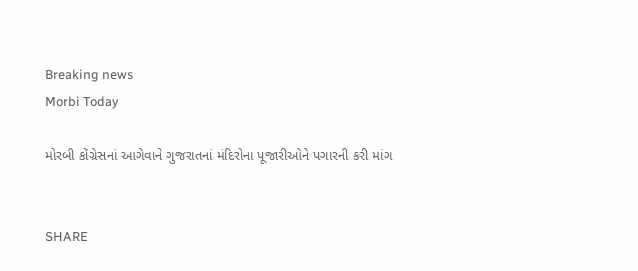Breaking news
Morbi Today

મોરબી કોંગ્રેસનાં આગેવાને ગુજરાતનાં મંદિરોના પૂજારીઓને પગારની કરી માંગ


SHARE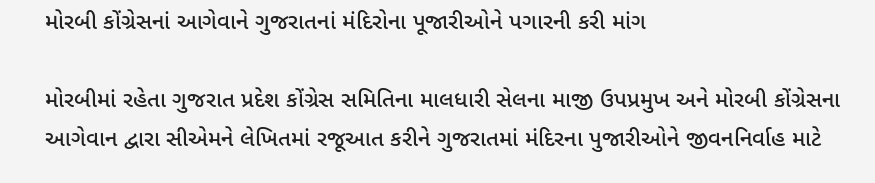મોરબી કોંગ્રેસનાં આગેવાને ગુજરાતનાં મંદિરોના પૂજારીઓને પગારની કરી માંગ

મોરબીમાં રહેતા ગુજરાત પ્રદેશ કોંગ્રેસ સમિતિના માલધારી સેલના માજી ઉપપ્રમુખ અને મોરબી કોંગ્રેસના આગેવાન દ્વારા સીએમને લેખિતમાં રજૂઆત કરીને ગુજરાતમાં મંદિરના પુજારીઓને જીવનનિર્વાહ માટે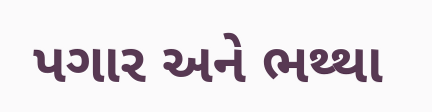પગાર અને ભથ્થા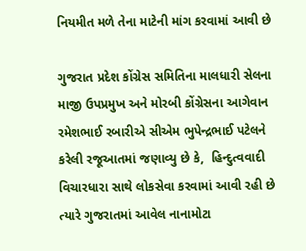નિયમીત મળે તેના માટેની માંગ કરવામાં આવી છે

ગુજરાત પ્રદેશ કોંગ્રેસ સમિતિના માલધારી સેલના માજી ઉપપ્રમુખ અને મોરબી કોંગ્રેસના આગેવાન રમેશભાઈ રબારીએ સીએમ ભુપેન્દ્રભાઈ પટેલને કરેલી રજૂઆતમાં જણાવ્યુ છે કે,  હિન્દુત્વવાદી વિચારધારા સાથે લોકસેવા કરવામાં આવી રહી છે ત્યારે ગુજરાતમાં આવેલ નાનામોટા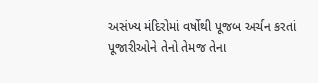અસંખ્ય મંદિરોમાં વર્ષોથી પૂજબ અર્ચન કરતાં પૂજારીઓને તેનો તેમજ તેના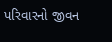પરિવારનો જીવન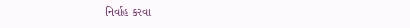નિર્વાહ કરવા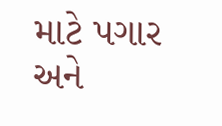માટે પગાર અને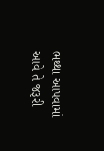ભથ્થા આપવામાં આવે તે જરૂરી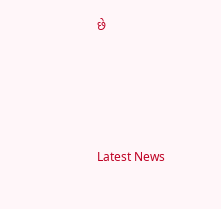છે






Latest News